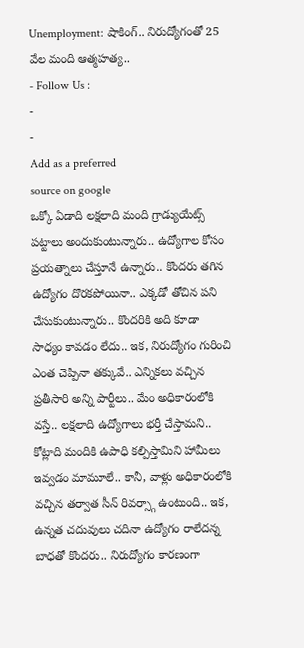Unemployment: షాకింగ్.. నిరుద్యోగంతో 25 వేల మంది ఆత్మహత్య..
- Follow Us :
-
-
Add as a preferred
source on google
ఒక్కో ఏడాది లక్షలాది మంది గ్రాడ్యుయేట్స్ పట్టాలు అందుకుంటున్నారు.. ఉద్యోగాల కోసం ప్రయత్నాలు చేస్తూనే ఉన్నారు.. కొందరు తగిన ఉద్యోగం దొరకపోయినా.. ఎక్కడో తోచిన పని చేసుకుంటున్నారు.. కొందరికి అది కూడా సాధ్యం కావడం లేదు.. ఇక, నిరుద్యోగం గురించి ఎంత చెప్పినా తక్కువే.. ఎన్నికలు వచ్చిన ప్రతీసారి అన్ని పార్టీలు.. మేం అధికారంలోకి వస్తే.. లక్షలాది ఉద్యోగాలు భర్తీ చేస్తామని.. కోట్లాది మందికి ఉపాధి కల్పిస్తామిని హామీలు ఇవ్వడం మామూలే.. కానీ, వాళ్లు అధికారంలోకి వచ్చిన తర్వాత సీన్ రివర్స్గా ఉంటుంది.. ఇక, ఉన్నత చదువులు చదినా ఉద్యోగం రాలేదన్న బాధతో కొందరు.. నిరుద్యోగం కారణంగా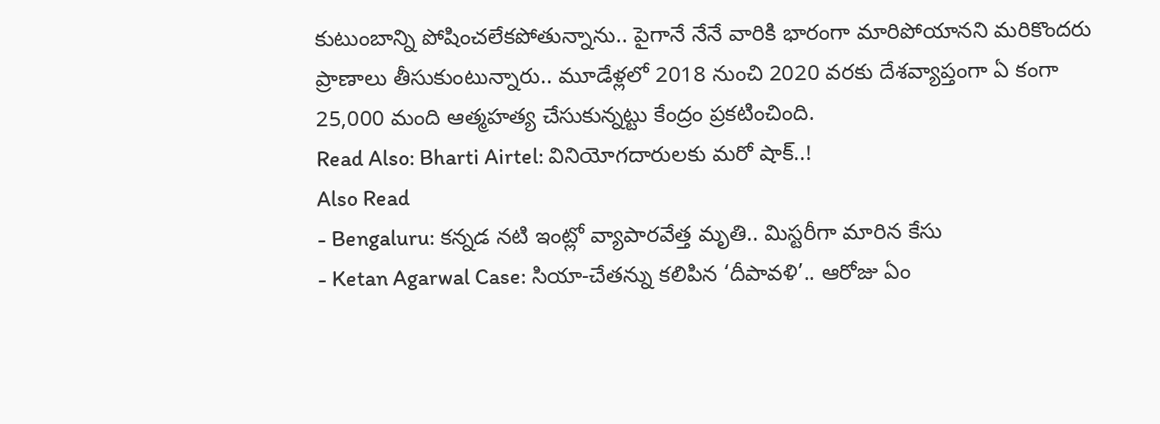కుటుంబాన్ని పోషించలేకపోతున్నాను.. పైగానే నేనే వారికి భారంగా మారిపోయానని మరికొందరు ప్రాణాలు తీసుకుంటున్నారు.. మూడేళ్లలో 2018 నుంచి 2020 వరకు దేశవ్యాప్తంగా ఏ కంగా 25,000 మంది ఆత్మహత్య చేసుకున్నట్టు కేంద్రం ప్రకటించింది.
Read Also: Bharti Airtel: వినియోగదారులకు మరో షాక్..!
Also Read
- Bengaluru: కన్నడ నటి ఇంట్లో వ్యాపారవేత్త మృతి.. మిస్టరీగా మారిన కేసు
- Ketan Agarwal Case: సియా-చేతన్ను కలిపిన ‘దీపావళి’.. ఆరోజు ఏం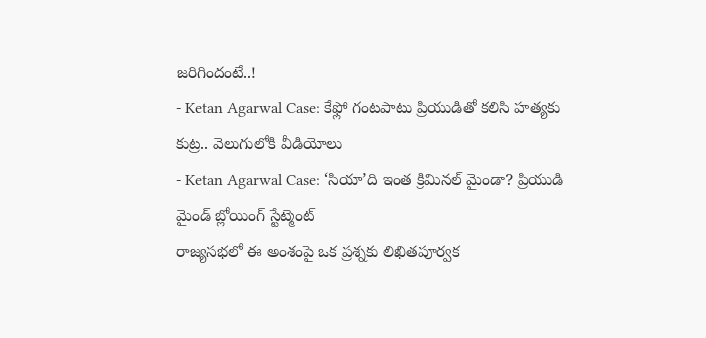జరిగిందంటే..!
- Ketan Agarwal Case: కేఫ్లో గంటపాటు ప్రియుడితో కలిసి హత్యకు కుట్ర.. వెలుగులోకి వీడియోలు
- Ketan Agarwal Case: ‘సియా’ది ఇంత క్రిమినల్ మైండా? ప్రియుడి మైండ్ బ్లోయింగ్ స్టేట్మెంట్
రాజ్యసభలో ఈ అంశంపై ఒక ప్రశ్నకు లిఖితపూర్వక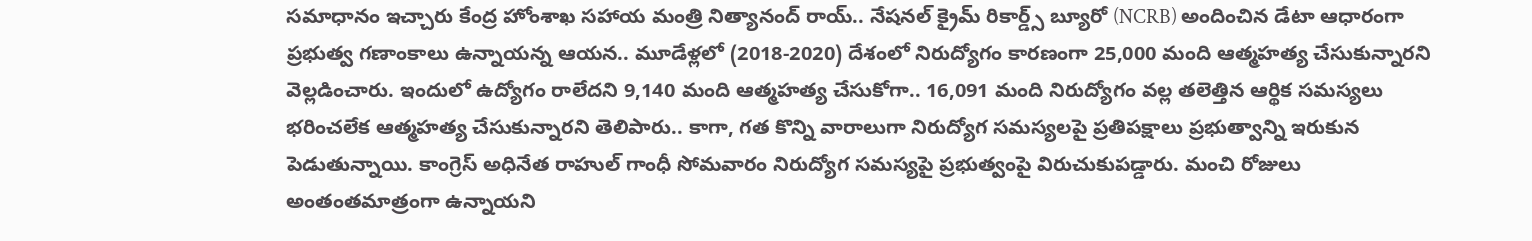సమాధానం ఇచ్చారు కేంద్ర హోంశాఖ సహాయ మంత్రి నిత్యానంద్ రాయ్.. నేషనల్ క్రైమ్ రికార్డ్స్ బ్యూరో (NCRB) అందించిన డేటా ఆధారంగా ప్రభుత్వ గణాంకాలు ఉన్నాయన్న ఆయన.. మూడేళ్లలో (2018-2020) దేశంలో నిరుద్యోగం కారణంగా 25,000 మంది ఆత్మహత్య చేసుకున్నారని వెల్లడించారు. ఇందులో ఉద్యోగం రాలేదని 9,140 మంది ఆత్మహత్య చేసుకోగా.. 16,091 మంది నిరుద్యోగం వల్ల తలెత్తిన ఆర్థిక సమస్యలు భరించలేక ఆత్మహత్య చేసుకున్నారని తెలిపారు.. కాగా, గత కొన్ని వారాలుగా నిరుద్యోగ సమస్యలపై ప్రతిపక్షాలు ప్రభుత్వాన్ని ఇరుకున పెడుతున్నాయి. కాంగ్రెస్ అధినేత రాహుల్ గాంధీ సోమవారం నిరుద్యోగ సమస్యపై ప్రభుత్వంపై విరుచుకుపడ్డారు. మంచి రోజులు అంతంతమాత్రంగా ఉన్నాయని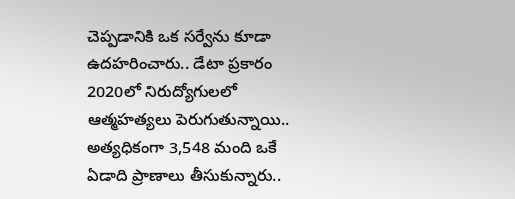చెప్పడానికి ఒక సర్వేను కూడా ఉదహరించారు.. డేటా ప్రకారం 2020లో నిరుద్యోగులలో ఆత్మహత్యలు పెరుగుతున్నాయి.. అత్యధికంగా 3,548 మంది ఒకే ఏడాది ప్రాణాలు తీసుకున్నారు..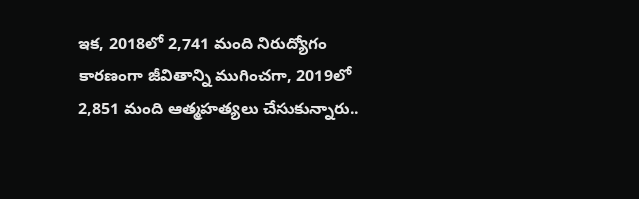ఇక, 2018లో 2,741 మంది నిరుద్యోగం కారణంగా జీవితాన్ని ముగించగా, 2019లో 2,851 మంది ఆత్మహత్యలు చేసుకున్నారు..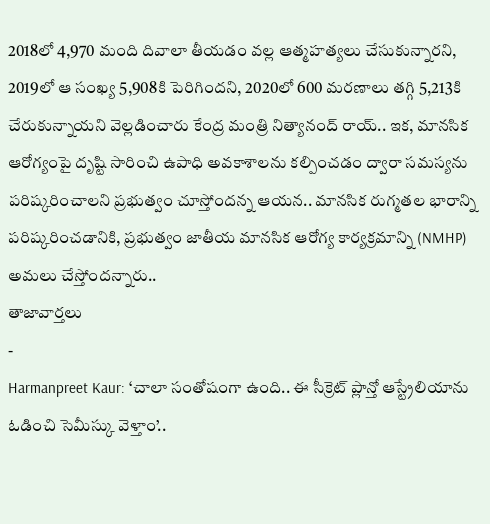2018లో 4,970 మంది దివాలా తీయడం వల్ల ఆత్మహత్యలు చేసుకున్నారని, 2019లో ఆ సంఖ్య 5,908కి పెరిగిందని, 2020లో 600 మరణాలు తగ్గి 5,213కి చేరుకున్నాయని వెల్లడించారు కేంద్ర మంత్రి నిత్యానంద్ రాయ్.. ఇక, మానసిక ఆరోగ్యంపై దృష్టి సారించి ఉపాధి అవకాశాలను కల్పించడం ద్వారా సమస్యను పరిష్కరించాలని ప్రభుత్వం చూస్తోందన్న ఆయన.. మానసిక రుగ్మతల భారాన్ని పరిష్కరించడానికి, ప్రభుత్వం జాతీయ మానసిక ఆరోగ్య కార్యక్రమాన్ని (NMHP) అమలు చేస్తోందన్నారు..
తాజావార్తలు
-
Harmanpreet Kaur: ‘చాలా సంతోషంగా ఉంది.. ఈ సీక్రెట్ ప్లాన్తో ఆస్ట్రేలియాను ఓడించి సెమీస్కు వెళ్తాం’..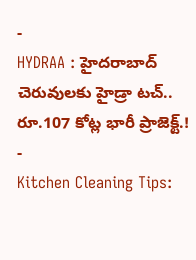-
HYDRAA : హైదరాబాద్ చెరువులకు హైడ్రా టచ్.. రూ.107 కోట్ల భారీ ప్రాజెక్ట్.!
-
Kitchen Cleaning Tips: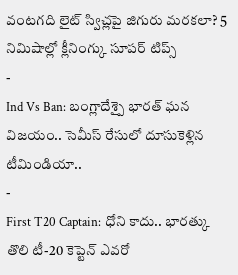వంటగది లైట్ స్విచ్లపై జిగురు మరకలా? 5 నిమిషాల్లో క్లీనింగ్కు సూపర్ టిప్స్
-
Ind Vs Ban: బంగ్లాదేశ్పై భారత్ ఘన విజయం.. సెమీస్ రేసులో దూసుకెళ్లిన టీమిండియా..
-
First T20 Captain: ధోని కాదు.. భారత్కు తొలి టీ-20 కెప్టెన్ ఎవరో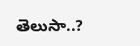తెలుసా..?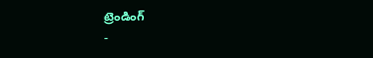ట్రెండింగ్
-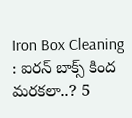Iron Box Cleaning : ఐరన్ బాక్స్ కింద మరకలా..? 5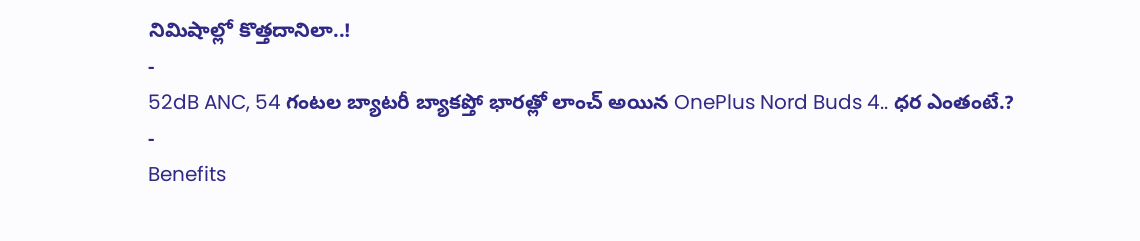నిమిషాల్లో కొత్తదానిలా..!
-
52dB ANC, 54 గంటల బ్యాటరీ బ్యాకప్తో భారత్లో లాంచ్ అయిన OnePlus Nord Buds 4.. ధర ఎంతంటే.?
-
Benefits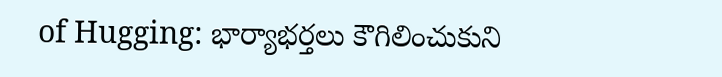of Hugging: భార్యాభర్తలు కౌగిలించుకుని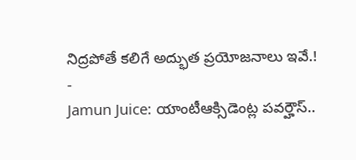నిద్రపోతే కలిగే అద్భుత ప్రయోజనాలు ఇవే.!
-
Jamun Juice: యాంటీఆక్సిడెంట్ల పవర్హౌస్..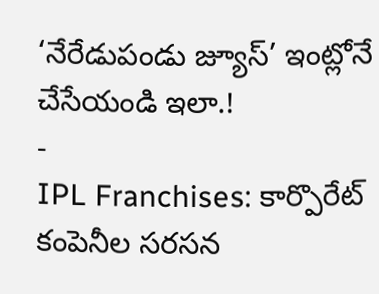‘నేరేడుపండు జ్యూస్’ ఇంట్లోనే చేసేయండి ఇలా.!
-
IPL Franchises: కార్పొరేట్ కంపెనీల సరసన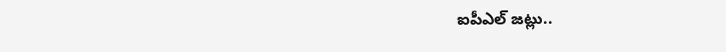ఐపీఎల్ జట్లు..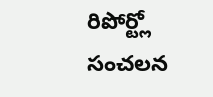రిపోర్ట్లో సంచలన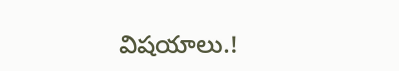విషయాలు.!